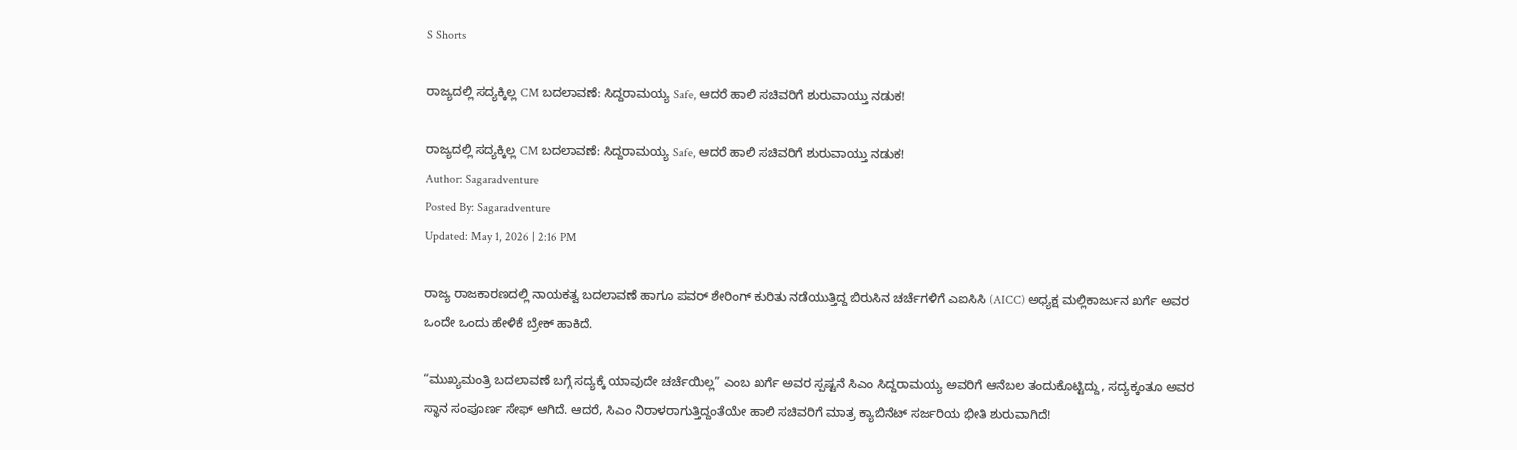S Shorts

ರಾಜ್ಯದಲ್ಲಿ ಸದ್ಯಕ್ಕಿಲ್ಲ CM ಬದಲಾವಣೆ: ಸಿದ್ದರಾಮಯ್ಯ Safe, ಆದರೆ ಹಾಲಿ ಸಚಿವರಿಗೆ ಶುರುವಾಯ್ತು ನಡುಕ!

ರಾಜ್ಯದಲ್ಲಿ ಸದ್ಯಕ್ಕಿಲ್ಲ CM ಬದಲಾವಣೆ: ಸಿದ್ದರಾಮಯ್ಯ Safe, ಆದರೆ ಹಾಲಿ ಸಚಿವರಿಗೆ ಶುರುವಾಯ್ತು ನಡುಕ!
Author: Sagaradventure
Posted By: Sagaradventure
Updated: May 1, 2026 | 2:16 PM

ರಾಜ್ಯ ರಾಜಕಾರಣದಲ್ಲಿ ನಾಯಕತ್ವ ಬದಲಾವಣೆ ಹಾಗೂ ಪವರ್ ಶೇರಿಂಗ್ ಕುರಿತು ನಡೆಯುತ್ತಿದ್ದ ಬಿರುಸಿನ ಚರ್ಚೆಗಳಿಗೆ ಎಐಸಿಸಿ (AICC) ಅಧ್ಯಕ್ಷ ಮಲ್ಲಿಕಾರ್ಜುನ ಖರ್ಗೆ ಅವರ ಒಂದೇ ಒಂದು ಹೇಳಿಕೆ ಬ್ರೇಕ್ ಹಾಕಿದೆ.

“ಮುಖ್ಯಮಂತ್ರಿ ಬದಲಾವಣೆ ಬಗ್ಗೆ ಸದ್ಯಕ್ಕೆ ಯಾವುದೇ ಚರ್ಚೆಯಿಲ್ಲ” ಎಂಬ ಖರ್ಗೆ ಅವರ ಸ್ಪಷ್ಟನೆ ಸಿಎಂ ಸಿದ್ದರಾಮಯ್ಯ ಅವರಿಗೆ ಆನೆಬಲ ತಂದುಕೊಟ್ಟಿದ್ದು, ಸದ್ಯಕ್ಕಂತೂ ಅವರ ಸ್ಥಾನ ಸಂಪೂರ್ಣ ಸೇಫ್ ಆಗಿದೆ. ಆದರೆ, ಸಿಎಂ ನಿರಾಳರಾಗುತ್ತಿದ್ದಂತೆಯೇ ಹಾಲಿ ಸಚಿವರಿಗೆ ಮಾತ್ರ ಕ್ಯಾಬಿನೆಟ್ ಸರ್ಜರಿಯ ಭೀತಿ ಶುರುವಾಗಿದೆ!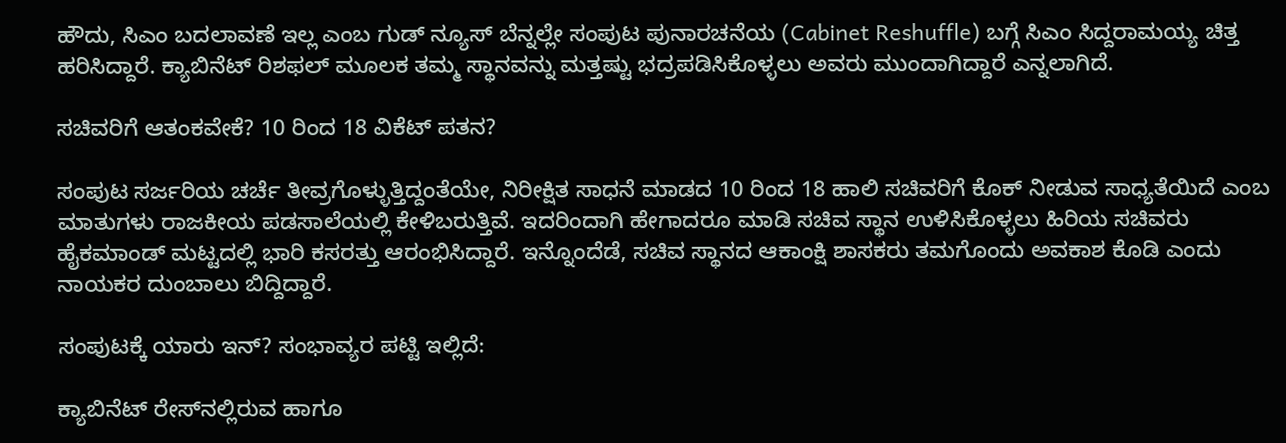ಹೌದು, ಸಿಎಂ ಬದಲಾವಣೆ ಇಲ್ಲ ಎಂಬ ಗುಡ್ ನ್ಯೂಸ್ ಬೆನ್ನಲ್ಲೇ ಸಂಪುಟ ಪುನಾರಚನೆಯ (Cabinet Reshuffle) ಬಗ್ಗೆ ಸಿಎಂ ಸಿದ್ದರಾಮಯ್ಯ ಚಿತ್ತ ಹರಿಸಿದ್ದಾರೆ. ಕ್ಯಾಬಿನೆಟ್ ರಿಶಫಲ್ ಮೂಲಕ ತಮ್ಮ ಸ್ಥಾನವನ್ನು ಮತ್ತಷ್ಟು ಭದ್ರಪಡಿಸಿಕೊಳ್ಳಲು ಅವರು ಮುಂದಾಗಿದ್ದಾರೆ ಎನ್ನಲಾಗಿದೆ.

ಸಚಿವರಿಗೆ ಆತಂಕವೇಕೆ? 10 ರಿಂದ 18 ವಿಕೆಟ್ ಪತನ?

ಸಂಪುಟ ಸರ್ಜರಿಯ ಚರ್ಚೆ ತೀವ್ರಗೊಳ್ಳುತ್ತಿದ್ದಂತೆಯೇ, ನಿರೀಕ್ಷಿತ ಸಾಧನೆ ಮಾಡದ 10 ರಿಂದ 18 ಹಾಲಿ ಸಚಿವರಿಗೆ ಕೊಕ್ ನೀಡುವ ಸಾಧ್ಯತೆಯಿದೆ ಎಂಬ ಮಾತುಗಳು ರಾಜಕೀಯ ಪಡಸಾಲೆಯಲ್ಲಿ ಕೇಳಿಬರುತ್ತಿವೆ. ಇದರಿಂದಾಗಿ ಹೇಗಾದರೂ ಮಾಡಿ ಸಚಿವ ಸ್ಥಾನ ಉಳಿಸಿಕೊಳ್ಳಲು ಹಿರಿಯ ಸಚಿವರು ಹೈಕಮಾಂಡ್ ಮಟ್ಟದಲ್ಲಿ ಭಾರಿ ಕಸರತ್ತು ಆರಂಭಿಸಿದ್ದಾರೆ. ಇನ್ನೊಂದೆಡೆ, ಸಚಿವ ಸ್ಥಾನದ ಆಕಾಂಕ್ಷಿ ಶಾಸಕರು ತಮಗೊಂದು ಅವಕಾಶ ಕೊಡಿ ಎಂದು ನಾಯಕರ ದುಂಬಾಲು ಬಿದ್ದಿದ್ದಾರೆ.

ಸಂಪುಟಕ್ಕೆ ಯಾರು ಇನ್? ಸಂಭಾವ್ಯರ ಪಟ್ಟಿ ಇಲ್ಲಿದೆ:

ಕ್ಯಾಬಿನೆಟ್ ರೇಸ್‌ನಲ್ಲಿರುವ ಹಾಗೂ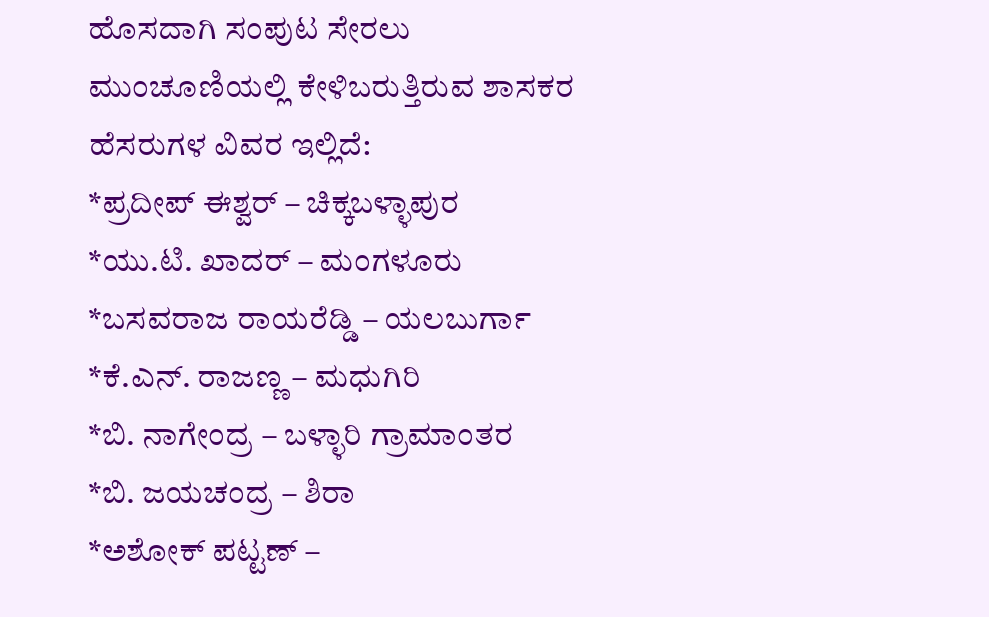ಹೊಸದಾಗಿ ಸಂಪುಟ ಸೇರಲು ಮುಂಚೂಣಿಯಲ್ಲಿ ಕೇಳಿಬರುತ್ತಿರುವ ಶಾಸಕರ ಹೆಸರುಗಳ ವಿವರ ಇಲ್ಲಿದೆ:
*ಪ್ರದೀಪ್ ಈಶ್ವರ್ – ಚಿಕ್ಕಬಳ್ಳಾಪುರ
*ಯು.ಟಿ. ಖಾದರ್ – ಮಂಗಳೂರು
*ಬಸವರಾಜ ರಾಯರೆಡ್ಡಿ – ಯಲಬುರ್ಗಾ
*ಕೆ.ಎನ್. ರಾಜಣ್ಣ – ಮಧುಗಿರಿ
*ಬಿ. ನಾಗೇಂದ್ರ – ಬಳ್ಳಾರಿ ಗ್ರಾಮಾಂತರ
*ಬಿ. ಜಯಚಂದ್ರ – ಶಿರಾ
*ಅಶೋಕ್ ಪಟ್ಟಣ್ –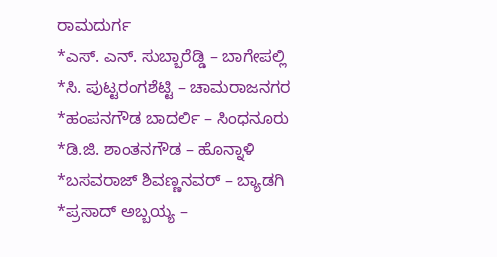ರಾಮದುರ್ಗ
*ಎಸ್. ಎನ್. ಸುಬ್ಬಾರೆಡ್ಡಿ – ಬಾಗೇಪಲ್ಲಿ
*ಸಿ. ಪುಟ್ಟರಂಗಶೆಟ್ಟಿ – ಚಾಮರಾಜನಗರ
*ಹಂಪನಗೌಡ ಬಾದರ್ಲಿ – ಸಿಂಧನೂರು
*ಡಿ.ಜಿ. ಶಾಂತನಗೌಡ – ಹೊನ್ನಾಳಿ
*ಬಸವರಾಜ್ ಶಿವಣ್ಣನವರ್ – ಬ್ಯಾಡಗಿ
*ಪ್ರಸಾದ್ ಅಬ್ಬಯ್ಯ –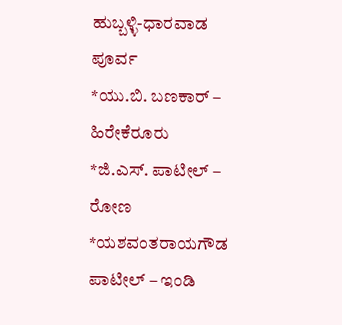ಹುಬ್ಬಳ್ಳಿ-ಧಾರವಾಡ ಪೂರ್ವ
*ಯು.ಬಿ. ಬಣಕಾರ್ – ಹಿರೇಕೆರೂರು
*ಜಿ.ಎಸ್. ಪಾಟೀಲ್ – ರೋಣ
*ಯಶವಂತರಾಯಗೌಡ ಪಾಟೀಲ್ – ಇಂಡಿ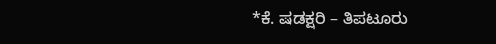*ಕೆ. ಷಡಕ್ಷರಿ – ತಿಪಟೂರು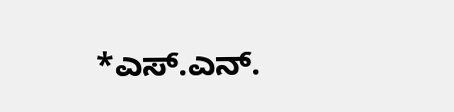*ಎಸ್.ಎನ್.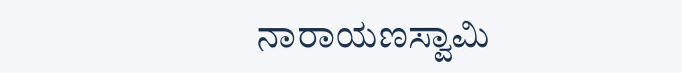ನಾರಾಯಣಸ್ವಾಮಿ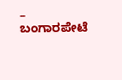– ಬಂಗಾರಪೇಟೆ